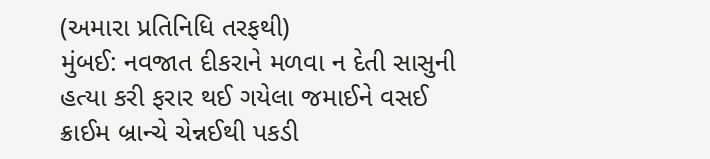(અમારા પ્રતિનિધિ તરફથી)
મુંબઈ: નવજાત દીકરાને મળવા ન દેતી સાસુની હત્યા કરી ફરાર થઈ ગયેલા જમાઈને વસઈ ક્રાઈમ બ્રાન્ચે ચેન્નઈથી પકડી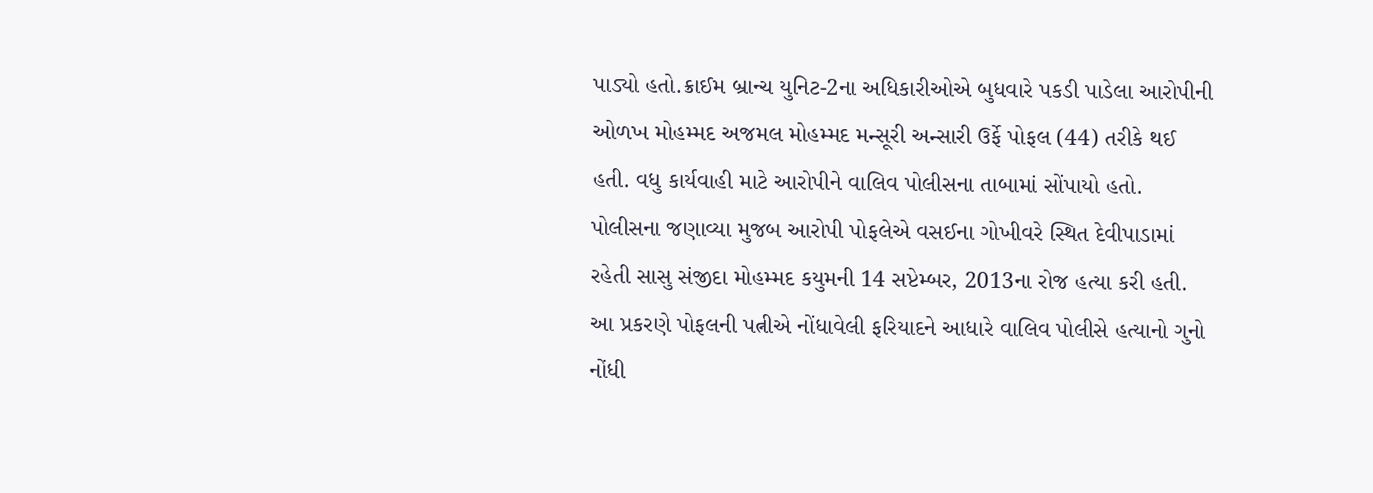પાડ્યો હતો.ક્રાઈમ બ્રાન્ચ યુનિટ-2ના અધિકારીઓએ બુધવારે પકડી પાડેલા આરોપીની ઓળખ મોહમ્મદ અજમલ મોહમ્મદ મન્સૂરી અન્સારી ઉર્ફે પોફલ (44) તરીકે થઈ હતી. વધુ કાર્યવાહી માટે આરોપીને વાલિવ પોલીસના તાબામાં સોંપાયો હતો.
પોલીસના જણાવ્યા મુજબ આરોપી પોફલેએ વસઈના ગોખીવરે સ્થિત દેવીપાડામાં રહેતી સાસુ સંજીદા મોહમ્મદ કયુમની 14 સપ્ટેમ્બર, 2013ના રોજ હત્યા કરી હતી. આ પ્રકરણે પોફલની પત્નીએ નોંધાવેલી ફરિયાદને આધારે વાલિવ પોલીસે હત્યાનો ગુનો નોંધી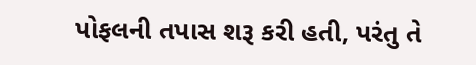પોફલની તપાસ શરૂ કરી હતી, પરંતુ તે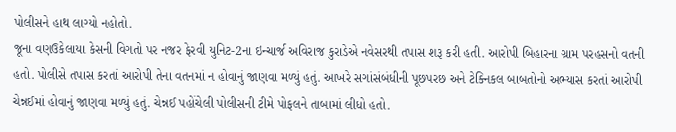પોલીસને હાથ લાગ્યો નહોતો.
જૂના વણઉકેલાયા કેસની વિગતો પર નજર ફેરવી યુનિટ-2ના ઇન્ચાર્જ અવિરાજ કુરાડેએ નવેસરથી તપાસ શરૂ કરી હતી. આરોપી બિહારના ગ્રામ પરહસનો વતની હતો. પોલીસે તપાસ કરતાં આરોપી તેના વતનમાં ન હોવાનું જાણવા મળ્યું હતું. આખરે સગાંસંબંધીની પૂછપરછ અને ટેક્નિકલ બાબતોનો અભ્યાસ કરતાં આરોપી ચેન્નઈમાં હોવાનું જાણવા મળ્યું હતું. ચેન્નઈ પહોંચેલી પોલીસની ટીમે પોફલને તાબામાં લીધો હતો.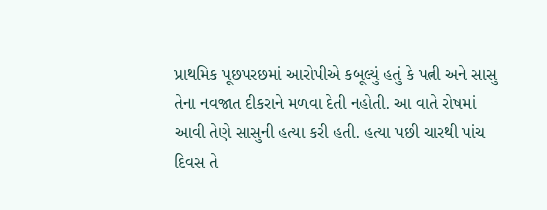પ્રાથમિક પૂછપરછમાં આરોપીએ કબૂલ્યું હતું કે પત્ની અને સાસુ તેના નવજાત દીકરાને મળવા દેતી નહોતી. આ વાતે રોષમાં આવી તેણે સાસુની હત્યા કરી હતી. હત્યા પછી ચારથી પાંચ દિવસ તે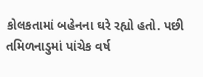કોલકતામાં બહેનના ઘરે રહ્યો હતો. પછી તમિળનાડુમાં પાંચેક વર્ષ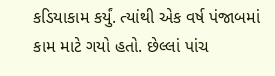કડિયાકામ કર્યું. ત્યાંથી એક વર્ષ પંજાબમાં કામ માટે ગયો હતો. છેલ્લાં પાંચ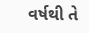વર્ષથી તે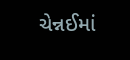ચેન્નઈમાં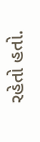રહેતો હતો.